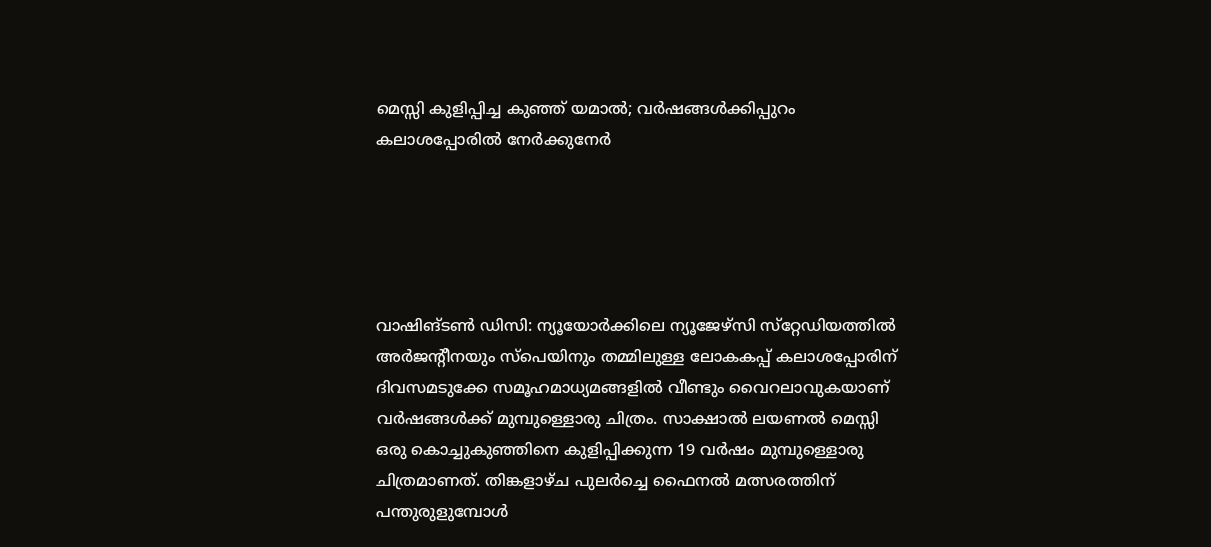മെസ്സി കുളിപ്പിച്ച കുഞ്ഞ് യമാല്‍; വര്‍ഷങ്ങള്‍ക്കിപ്പുറം കലാശപ്പോരില്‍ നേര്‍ക്കുനേര്‍





വാഷിങ്ടണ്‍ ഡിസി: ന്യൂയോര്‍ക്കിലെ ന്യൂജേഴ്‌സി സ്‌റ്റേഡിയത്തില്‍ അര്‍ജന്റീനയും സ്‌പെയിനും തമ്മിലുള്ള ലോകകപ്പ് കലാശപ്പോരിന് ദിവസമടുക്കേ സമൂഹമാധ്യമങ്ങളില്‍ വീണ്ടും വൈറലാവുകയാണ് വര്‍ഷങ്ങള്‍ക്ക് മുമ്പുള്ളൊരു ചിത്രം. സാക്ഷാല്‍ ലയണല്‍ മെസ്സി ഒരു കൊച്ചുകുഞ്ഞിനെ കുളിപ്പിക്കുന്ന 19 വര്‍ഷം മുമ്പുള്ളൊരു ചിത്രമാണത്. തിങ്കളാഴ്ച പുലര്‍ച്ചെ ഫൈനല്‍ മത്സരത്തിന് പന്തുരുളുമ്പോള്‍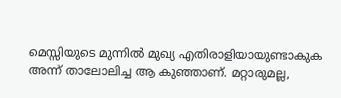മെസ്സിയുടെ മുന്നില്‍ മുഖ്യ എതിരാളിയായുണ്ടാകുക അന്ന് താലോലിച്ച ആ കുഞ്ഞാണ്. മറ്റാരുമല്ല,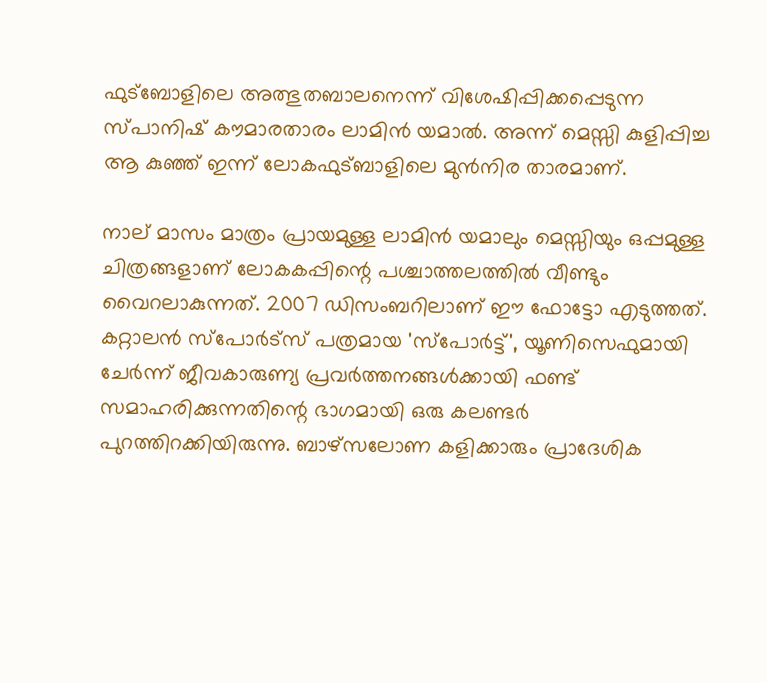ഫുട്‌ബോളിലെ അത്ഭുതബാലനെന്ന് വിശേഷിപ്പിക്കപ്പെടുന്ന സ്പാനിഷ് കൗമാരതാരം ലാമിന്‍ യമാല്‍. അന്ന് മെസ്സി കുളിപ്പിച്ച ആ കുഞ്ഞ് ഇന്ന് ലോകഫുട്ബാളിലെ മുന്‍നിര താരമാണ്.

നാല് മാസം മാത്രം പ്രായമുള്ള ലാമിന്‍ യമാലും മെസ്സിയും ഒപ്പമുള്ള ചിത്രങ്ങളാണ് ലോകകപ്പിന്റെ പശ്ചാത്തലത്തില്‍ വീണ്ടും വൈറലാകുന്നത്. 2007 ഡിസംബറിലാണ് ഈ ഫോട്ടോ എടുത്തത്. കറ്റാലന്‍ സ്‌പോര്‍ട്‌സ് പത്രമായ 'സ്‌പോര്‍ട്ട്', യൂണിസെഫുമായി ചേര്‍ന്ന് ജീവകാരുണ്യ പ്രവര്‍ത്തനങ്ങള്‍ക്കായി ഫണ്ട് സമാഹരിക്കുന്നതിന്റെ ഭാഗമായി ഒരു കലണ്ടര്‍ പുറത്തിറക്കിയിരുന്നു. ബാഴ്‌സലോണ കളിക്കാരും പ്രാദേശിക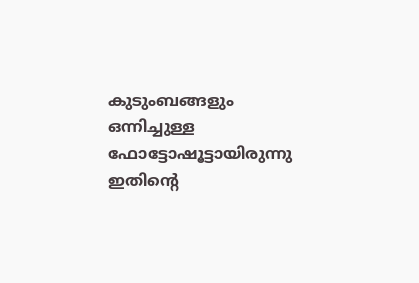കുടുംബങ്ങളും ഒന്നിച്ചുള്ള ഫോട്ടോഷൂട്ടായിരുന്നു ഇതിന്റെ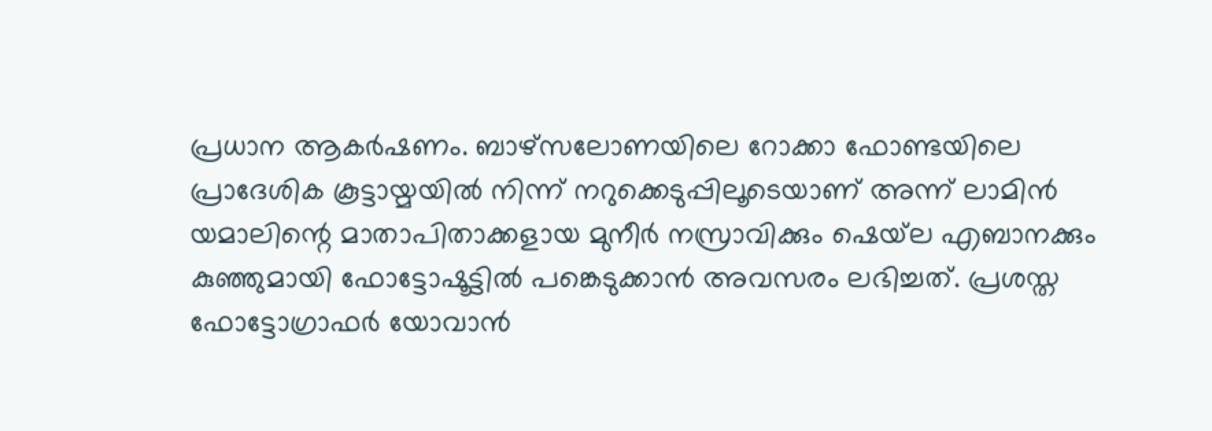പ്രധാന ആകര്‍ഷണം. ബാഴ്‌സലോണയിലെ റോക്കാ ഫോണ്ടയിലെ പ്രാദേശിക കൂട്ടായ്മയില്‍ നിന്ന് നറുക്കെടുപ്പിലൂടെയാണ് അന്ന് ലാമിന്‍ യമാലിന്റെ മാതാപിതാക്കളായ മുനീര്‍ നസ്രാവിക്കും ഷെയ്‌ല എബാനക്കും കുഞ്ഞുമായി ഫോട്ടോഷൂട്ടില്‍ പങ്കെടുക്കാന്‍ അവസരം ലഭിച്ചത്. പ്രശസ്ത ഫോട്ടോഗ്രാഫര്‍ യോവാന്‍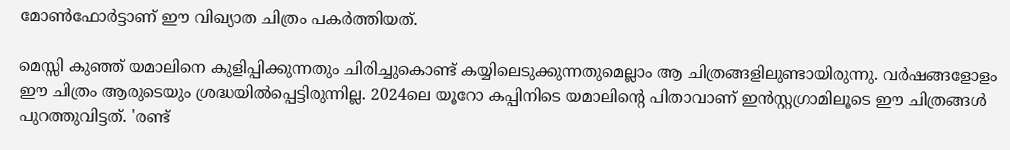മോണ്‍ഫോര്‍ട്ടാണ് ഈ വിഖ്യാത ചിത്രം പകര്‍ത്തിയത്.

മെസ്സി കുഞ്ഞ് യമാലിനെ കുളിപ്പിക്കുന്നതും ചിരിച്ചുകൊണ്ട് കയ്യിലെടുക്കുന്നതുമെല്ലാം ആ ചിത്രങ്ങളിലുണ്ടായിരുന്നു. വര്‍ഷങ്ങളോളം ഈ ചിത്രം ആരുടെയും ശ്രദ്ധയില്‍പ്പെട്ടിരുന്നില്ല. 2024ലെ യൂറോ കപ്പിനിടെ യമാലിന്റെ പിതാവാണ് ഇന്‍സ്റ്റഗ്രാമിലൂടെ ഈ ചിത്രങ്ങള്‍ പുറത്തുവിട്ടത്. 'രണ്ട്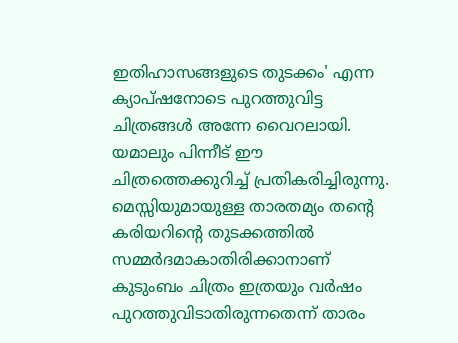ഇതിഹാസങ്ങളുടെ തുടക്കം' എന്ന ക്യാപ്ഷനോടെ പുറത്തുവിട്ട ചിത്രങ്ങള്‍ അന്നേ വൈറലായി. യമാലും പിന്നീട് ഈ ചിത്രത്തെക്കുറിച്ച് പ്രതികരിച്ചിരുന്നു. മെസ്സിയുമായുള്ള താരതമ്യം തന്റെ കരിയറിന്റെ തുടക്കത്തില്‍ സമ്മര്‍ദമാകാതിരിക്കാനാണ് കുടുംബം ചിത്രം ഇത്രയും വര്‍ഷം പുറത്തുവിടാതിരുന്നതെന്ന് താരം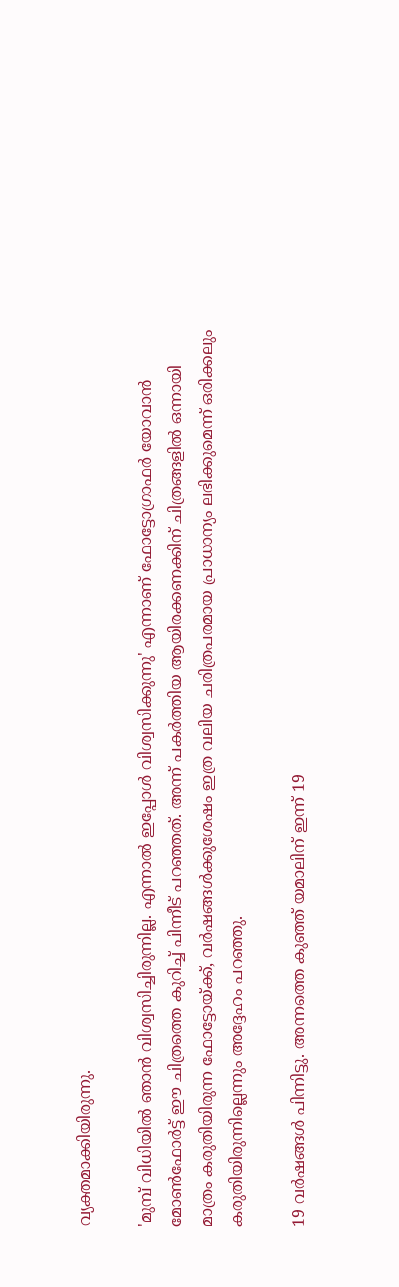വ്യക്തമാക്കിയിരുന്നു.

'മുമ്പ് വിധിയില്‍ ഞാന്‍ വിശ്വസിച്ചിരുന്നില്ല. എന്നാല്‍ ഇപ്പോള്‍ വിശ്വസിക്കുന്നു' എന്നാണ് ഫോട്ടോഗ്രാഫര്‍ യോവാന്‍ മോണ്‍ഫോര്‍ട്ട് ഈ ചിത്രത്തെ കുറിച്ച് പിന്നീട് പറഞ്ഞത്. അന്ന് പകര്‍ത്തിയ ആയിരക്കണക്കിന് ചിത്രങ്ങളില്‍ ഒന്നായി മാത്രം കരുതിയിരുന്ന ഫോട്ടോയ്ക്ക്, വര്‍ഷങ്ങള്‍ക്കുശേഷം ഇത്ര വലിയ ചരിത്രപരമായ പ്രാധാന്യം ലഭിക്കുമെന്ന് ഒരിക്കലും കരുതിയിരുന്നില്ലെന്നും അദ്ദേഹം പറഞ്ഞു.

19 വര്‍ഷങ്ങള്‍ പിന്നിട്ടു. അന്നത്തെ കുഞ്ഞ് യമാലിന് ഇന്ന് 19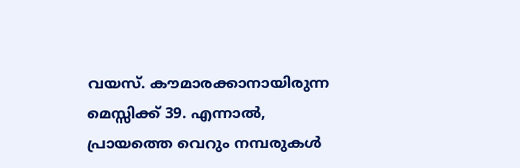വയസ്. കൗമാരക്കാനായിരുന്ന മെസ്സിക്ക് 39. എന്നാല്‍, പ്രായത്തെ വെറും നമ്പരുകള്‍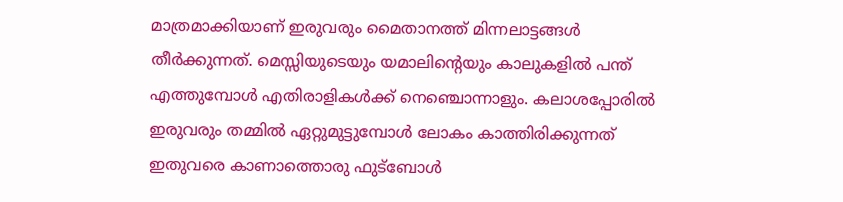മാത്രമാക്കിയാണ് ഇരുവരും മൈതാനത്ത് മിന്നലാട്ടങ്ങള്‍ തീര്‍ക്കുന്നത്. മെസ്സിയുടെയും യമാലിന്റെയും കാലുകളില്‍ പന്ത് എത്തുമ്പോള്‍ എതിരാളികള്‍ക്ക് നെഞ്ചൊന്നാളും. കലാശപ്പോരില്‍ ഇരുവരും തമ്മില്‍ ഏറ്റുമുട്ടുമ്പോള്‍ ലോകം കാത്തിരിക്കുന്നത് ഇതുവരെ കാണാത്തൊരു ഫുട്ബോള്‍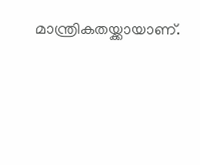മാന്ത്രികതയ്ക്കായാണ്.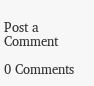Post a Comment

0 Comments